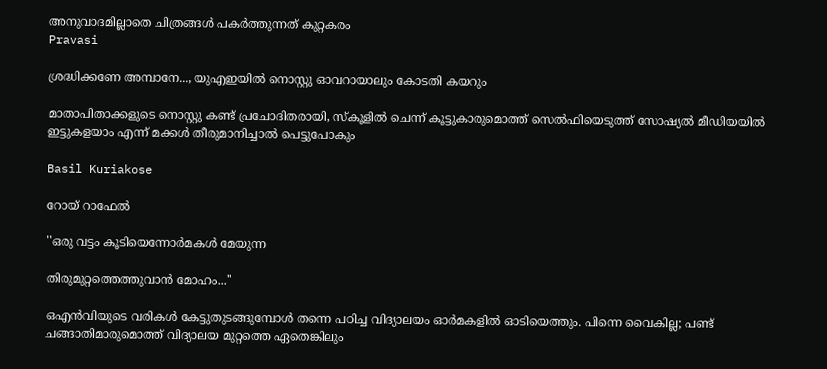അനുവാദമില്ലാതെ ചിത്രങ്ങൾ പകർത്തുന്നത് കുറ്റകരം
Pravasi

ശ്രദ്ധിക്കണേ അമ്പാനേ..., യുഎഇയിൽ നൊസ്റ്റു ഓവറായാലും കോടതി കയറും

മാതാപിതാക്കളുടെ നൊസ്റ്റു കണ്ട് പ്രചോദിതരായി, സ്കൂളിൽ ചെന്ന് കൂട്ടുകാരുമൊത്ത് സെൽഫിയെടുത്ത് സോഷ്യൽ മീഡിയയിൽ ഇട്ടുകളയാം എന്ന് മക്കൾ തീരുമാനിച്ചാൽ പെട്ടുപോകും

Basil Kuriakose

റോയ് റാഫേൽ

''ഒരു വട്ടം കൂടിയെന്നോർമകൾ മേയുന്ന

തിരുമുറ്റത്തെത്തുവാൻ മോഹം...''

ഒഎൻവിയുടെ വരികൾ കേട്ടുതുടങ്ങുമ്പോൾ തന്നെ പഠിച്ച വിദ്യാലയം ഓർമകളിൽ ഓടിയെത്തും. പിന്നെ വൈകില്ല; പണ്ട് ചങ്ങാതിമാരുമൊത്ത് വിദ്യാലയ മുറ്റത്തെ ഏതെങ്കിലും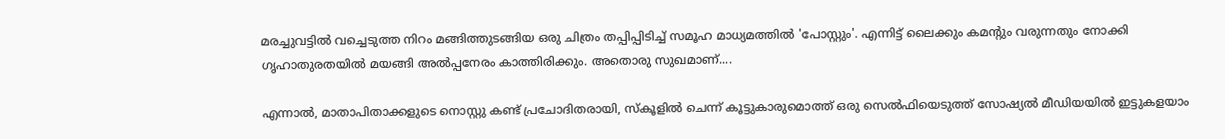മരച്ചുവട്ടിൽ വച്ചെടുത്ത നിറം മങ്ങിത്തുടങ്ങിയ ഒരു ചിത്രം തപ്പിപ്പിടിച്ച് സമൂഹ മാധ്യമത്തിൽ 'പോസ്റ്റും'. എന്നിട്ട് ലൈക്കും കമന്‍റും വരുന്നതും നോക്കി ഗൃഹാതുരതയിൽ മയങ്ങി അൽപ്പനേരം കാത്തിരിക്കും. അതൊരു സുഖമാണ്....

എന്നാൽ, മാതാപിതാക്കളുടെ നൊസ്റ്റു കണ്ട് പ്രചോദിതരായി, സ്കൂളിൽ ചെന്ന് കൂട്ടുകാരുമൊത്ത് ഒരു സെൽഫിയെടുത്ത് സോഷ്യൽ മീഡിയയിൽ ഇട്ടുകളയാം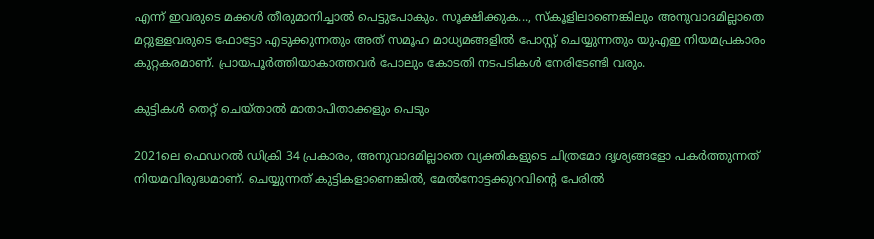എന്ന് ഇവരുടെ മക്കൾ തീരുമാനിച്ചാൽ പെട്ടുപോകും. സൂക്ഷിക്കുക..., സ്കൂളിലാണെങ്കിലും അനുവാദമില്ലാതെ മറ്റുള്ളവരുടെ ഫോട്ടോ എടുക്കുന്നതും അത് സമൂഹ മാധ്യമങ്ങളിൽ പോസ്റ്റ് ചെയ്യുന്നതും യുഎഇ നിയമപ്രകാരം കുറ്റകരമാണ്. പ്രായപൂർത്തിയാകാത്തവർ പോലും കോടതി നടപടികൾ നേരിടേണ്ടി വരും.

കുട്ടികൾ തെറ്റ് ചെയ്താൽ മാതാപിതാക്കളും പെടും

2021ലെ ഫെഡറൽ ഡിക്രി 34 പ്രകാരം, അനുവാദമില്ലാതെ വ്യക്തികളുടെ ചിത്രമോ ദൃശ്യങ്ങളോ പകർത്തുന്നത് നിയമവിരുദ്ധമാണ്. ചെയ്യുന്നത് കുട്ടികളാണെങ്കിൽ, മേൽനോട്ടക്കുറവിന്‍റെ പേരിൽ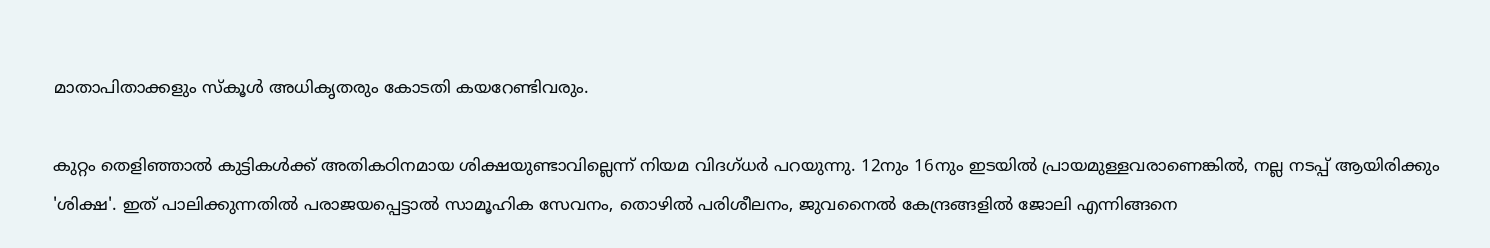മാതാപിതാക്കളും സ്കൂൾ അധികൃതരും കോടതി കയറേണ്ടിവരും.

കുറ്റം തെളിഞ്ഞാൽ കുട്ടികൾക്ക് അതികഠിനമായ ശിക്ഷയുണ്ടാവില്ലെന്ന് നിയമ വിദഗ്ധർ പറയുന്നു. 12നും 16നും ഇടയിൽ പ്രായമുള്ളവരാണെങ്കിൽ, നല്ല നടപ്പ് ആയിരിക്കും 'ശിക്ഷ'. ഇത് പാലിക്കുന്നതിൽ പരാജയപ്പെട്ടാൽ സാമൂഹിക സേവനം, തൊഴിൽ പരിശീലനം, ജുവനൈൽ കേന്ദ്രങ്ങളിൽ ജോലി എന്നിങ്ങനെ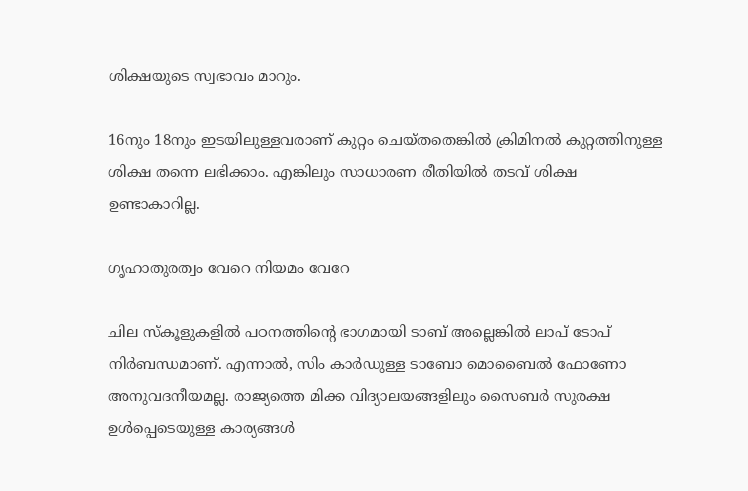ശിക്ഷയുടെ സ്വഭാവം മാറും.

16നും 18നും ഇടയിലുള്ളവരാണ് കുറ്റം ചെയ്തതെങ്കിൽ ക്രിമിനൽ കുറ്റത്തിനുള്ള ശിക്ഷ തന്നെ ലഭിക്കാം. എങ്കിലും സാധാരണ രീതിയിൽ തടവ് ശിക്ഷ ഉണ്ടാകാറില്ല.

ഗൃഹാതുരത്വം വേറെ നിയമം വേറേ

ചില സ്കൂളുകളിൽ പഠനത്തിന്‍റെ ഭാഗമായി ടാബ് അല്ലെങ്കിൽ ലാപ് ടോപ് നിർബന്ധമാണ്. എന്നാൽ, സിം കാർഡുള്ള ടാബോ മൊബൈൽ ഫോണോ അനുവദനീയമല്ല. രാജ്യത്തെ മിക്ക വിദ്യാലയങ്ങളിലും സൈബർ സുരക്ഷ ഉൾപ്പെടെയുള്ള കാര്യങ്ങൾ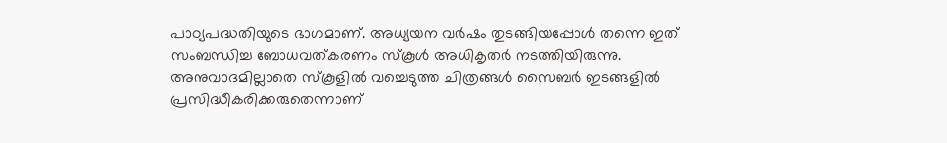പാഠ്യപദ്ധതിയുടെ ഭാഗമാണ്. അധ്യയന വർഷം തുടങ്ങിയപ്പോൾ തന്നെ ഇത് സംബന്ധിച്ച ബോധവത്കരണം സ്കൂൾ അധികൃതർ നടത്തിയിരുന്നു. അനുവാദമില്ലാതെ സ്കൂളിൽ വച്ചെടുത്ത ചിത്രങ്ങൾ സൈബർ ഇടങ്ങളിൽ പ്രസിദ്ധീകരിക്കരുതെന്നാണ്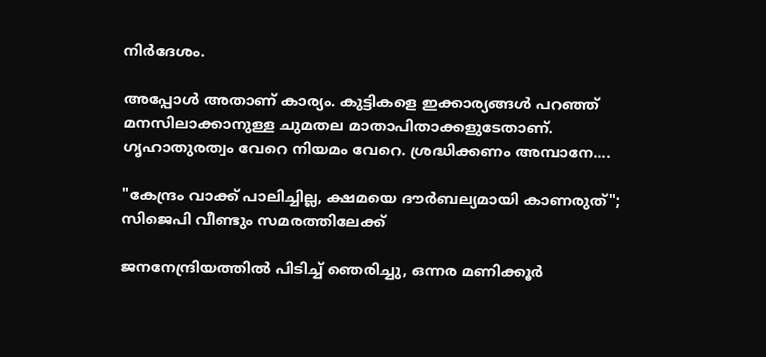നിർദേശം.

അപ്പോൾ അതാണ് കാര്യം. കുട്ടികളെ ഇക്കാര്യങ്ങൾ പറഞ്ഞ് മനസിലാക്കാനുള്ള ചുമതല മാതാപിതാക്കളുടേതാണ്. ഗൃഹാതുരത്വം വേറെ നിയമം വേറെ. ശ്രദ്ധിക്കണം അമ്പാനേ....

"കേന്ദ്രം വാക്ക് പാലിച്ചില്ല, ക്ഷമയെ ദൗർബല്യമായി കാണരുത്"; സിജെപി വീണ്ടും സമരത്തിലേക്ക്

ജനനേന്ദ്രിയത്തിൽ പിടിച്ച് ഞെരിച്ചു, ഒന്നര മണിക്കൂർ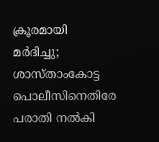ക്രൂരമായി മർദിച്ചു; ശാസ്താംകോട്ട പൊലീസിനെതിരേ പരാതി നൽകി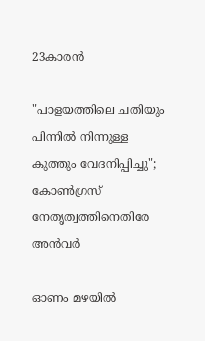23കാരൻ

"പാളയത്തിലെ ചതിയും പിന്നിൽ നിന്നുള്ള കുത്തും വേദനിപ്പിച്ചു"; കോൺഗ്രസ് നേതൃത്വത്തിനെതിരേ അൻവർ

ഓണം മഴ‍യിൽ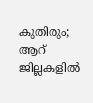കുതിരും; ആറ് ജില്ലകളിൽ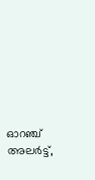ഓറഞ്ച് അലർട്ട്,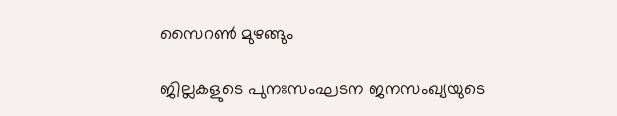സൈറൺ മുഴങ്ങും

ജില്ലകളുടെ പുനഃസംഘടന ജനസംഖ്യയുടെ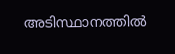അടിസ്ഥാനത്തിൽ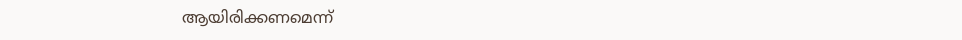ആയിരിക്കണമെന്ന്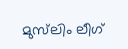മുസ്‌ലിം ലീഗ്